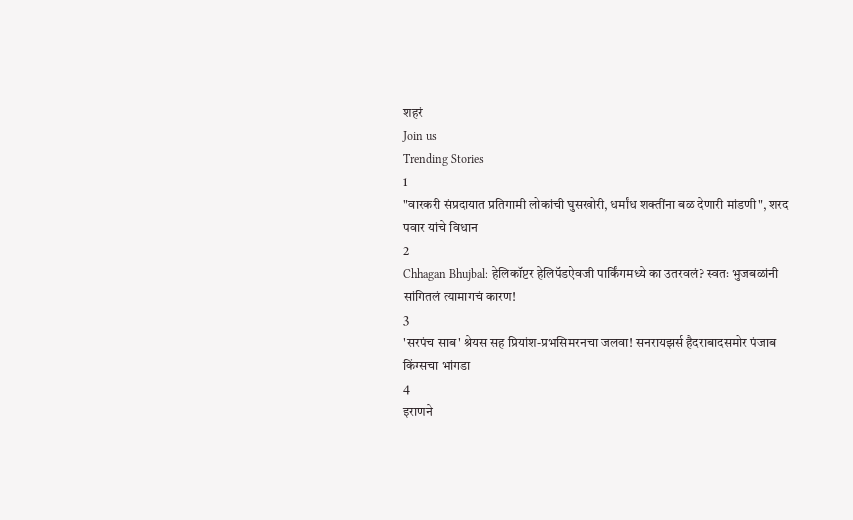शहरं
Join us
Trending Stories
1
"वारकरी संप्रदायात प्रतिगामी लोकांची घुसखोरी, धर्मांध शक्तींना बळ देणारी मांडणी", शरद पवार यांचे विधान
2
Chhagan Bhujbal: हेलिकॉप्टर हेलिपॅडऐवजी पार्किंगमध्ये का उतरवलं? स्वतः भुजबळांनी सांगितलं त्यामागचं कारण!
3
'सरपंच साब' श्रेयस सह प्रियांश-प्रभसिमरनचा जलवा! सनरायझर्स हैदराबादसमोर पंजाब किंग्सचा भांगडा
4
इराणने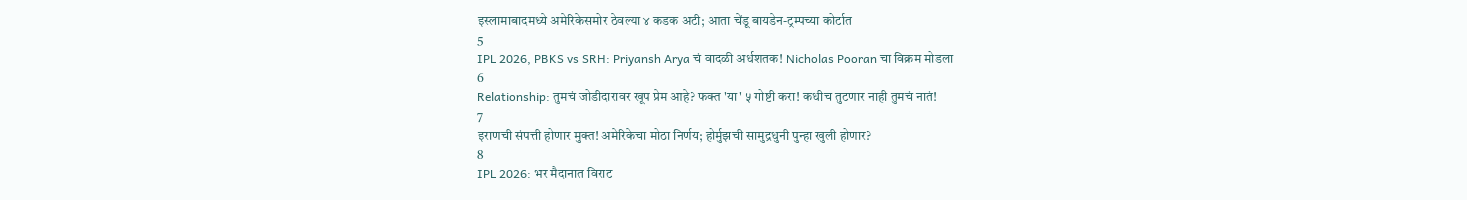इस्लामाबादमध्ये अमेरिकेसमोर ठेवल्या ४ कडक अटी; आता चेंडू बायडेन-ट्रम्पच्या कोर्टात
5
IPL 2026, PBKS vs SRH: Priyansh Arya चं वादळी अर्धशतक! Nicholas Pooran चा विक्रम मोडला
6
Relationship: तुमचं जोडीदारावर खूप प्रेम आहे? फक्त 'या' ५ गोष्टी करा! कधीच तुटणार नाही तुमचं नातं!
7
इराणची संपत्ती होणार मुक्त! अमेरिकेचा मोठा निर्णय; होर्मुझची सामुद्रधुनी पुन्हा खुली होणार?
8
IPL 2026: भर मैदानात विराट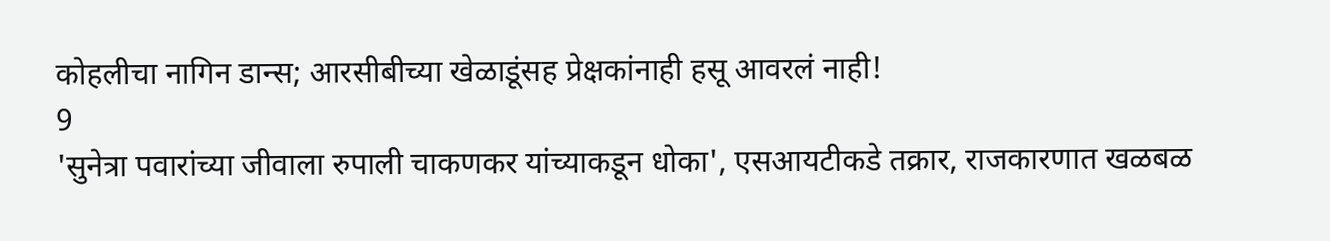कोहलीचा नागिन डान्स; आरसीबीच्या खेळाडूंसह प्रेक्षकांनाही हसू आवरलं नाही!
9
'सुनेत्रा पवारांच्या जीवाला रुपाली चाकणकर यांच्याकडून धोका', एसआयटीकडे तक्रार, राजकारणात खळबळ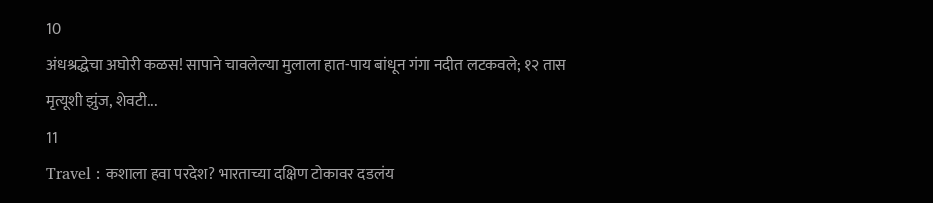10
अंधश्रद्धेचा अघोरी कळस! सापाने चावलेल्या मुलाला हात-पाय बांधून गंगा नदीत लटकवले; १२ तास मृत्यूशी झुंज, शेवटी...
11
Travel : कशाला हवा परदेश? भारताच्या दक्षिण टोकावर दडलंय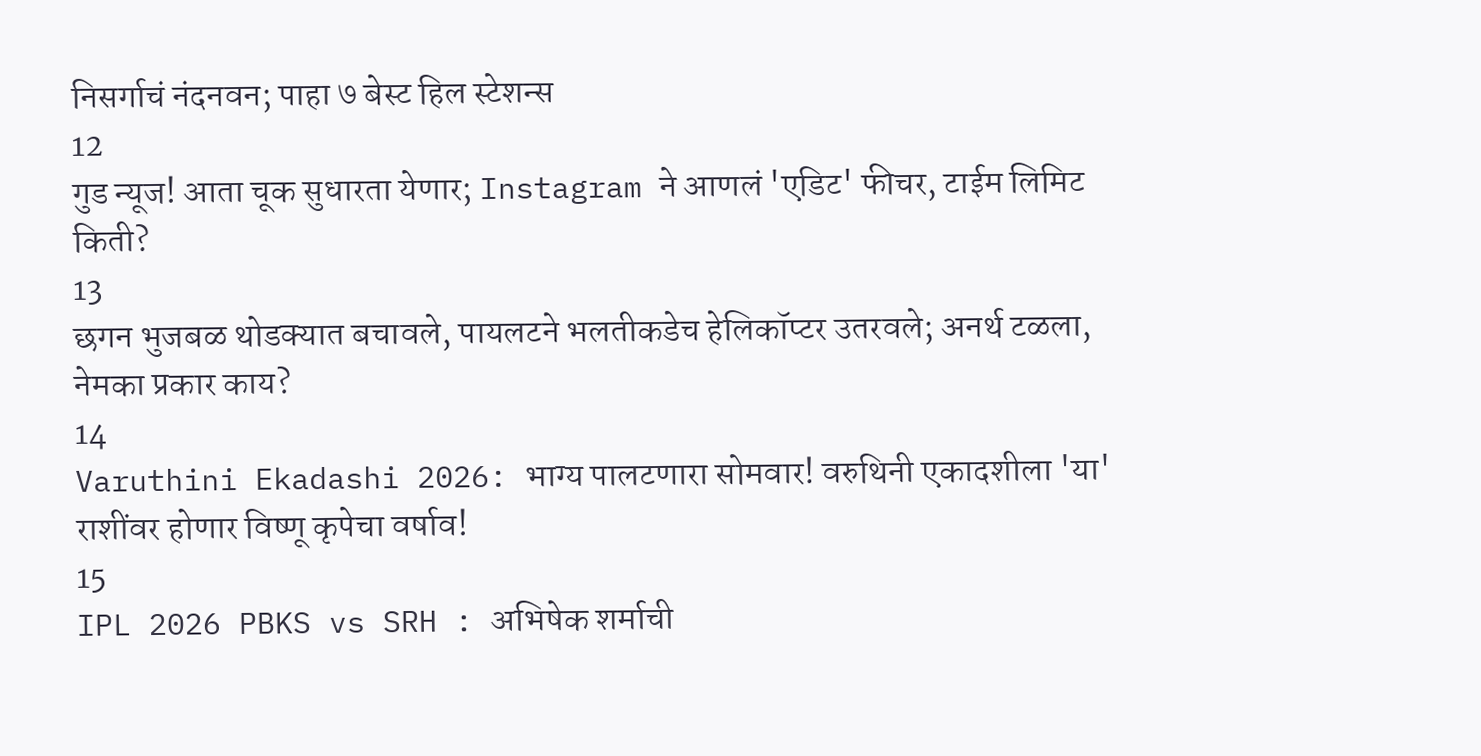निसर्गाचं नंदनवन; पाहा ७ बेस्ट हिल स्टेशन्स
12
गुड न्यूज! आता चूक सुधारता येणार; Instagram ने आणलं 'एडिट' फीचर, टाईम लिमिट किती?
13
छगन भुजबळ थोडक्यात बचावले, पायलटने भलतीकडेच हेलिकॉप्टर उतरवले; अनर्थ टळला, नेमका प्रकार काय?
14
Varuthini Ekadashi 2026: भाग्य पालटणारा सोमवार! वरुथिनी एकादशीला 'या' राशींवर होणार विष्णू कृपेचा वर्षाव!
15
IPL 2026 PBKS vs SRH : अभिषेक शर्माची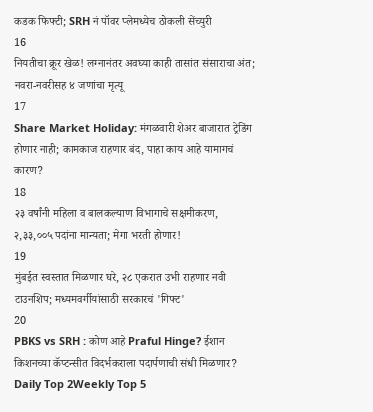कडक फिफ्टी; SRH नं पॉवर प्लेमध्येच ठोकली सेंच्युरी
16
नियतीचा क्रूर खेळ! लग्नानंतर अवघ्या काही तासांत संसाराचा अंत; नवरा-नवरीसह ४ जणांचा मृत्यू
17
Share Market Holiday: मंगळवारी शेअर बाजारात ट्रेडिंग होणार नाही; कामकाज राहणार बंद, पाहा काय आहे यामागचं कारण?
18
२३ वर्षांनी महिला व बालकल्याण विभागाचे सक्षमीकरण, २,३३,००५ पदांना मान्यता; मेगा भरती होणार!
19
मुंबईत स्वस्तात मिळणार घरे, २८ एकरात उभी राहणार नवी टाउनशिप; मध्यमवर्गीयांसाठी सरकारचं 'गिफ्ट'
20
PBKS vs SRH : कोण आहे Praful Hinge? ईशान किशनच्या कॅप्टन्सीत विदर्भकराला पदार्पणाची संधी मिळणार?
Daily Top 2Weekly Top 5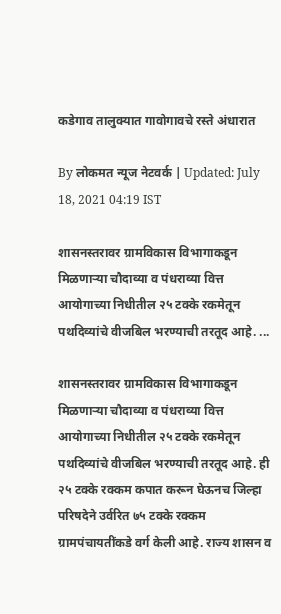कडेगाव तालुक्यात गावोगावचे रस्ते अंधारात

By लोकमत न्यूज नेटवर्क | Updated: July 18, 2021 04:19 IST

शासनस्तरावर ग्रामविकास विभागाकडून मिळणाऱ्या चौदाव्या व पंधराव्या वित्त आयोगाच्या निधीतील २५ टक्के रकमेतून पथदिव्यांचे वीजबिल भरण्याची तरतूद आहे. ...

शासनस्तरावर ग्रामविकास विभागाकडून मिळणाऱ्या चौदाव्या व पंधराव्या वित्त आयोगाच्या निधीतील २५ टक्के रकमेतून पथदिव्यांचे वीजबिल भरण्याची तरतूद आहे. ही २५ टक्के रक्कम कपात करून घेऊनच जिल्हा परिषदेने उर्वरित ७५ टक्के रक्कम ग्रामपंचायतींकडे वर्ग केली आहे. राज्य शासन व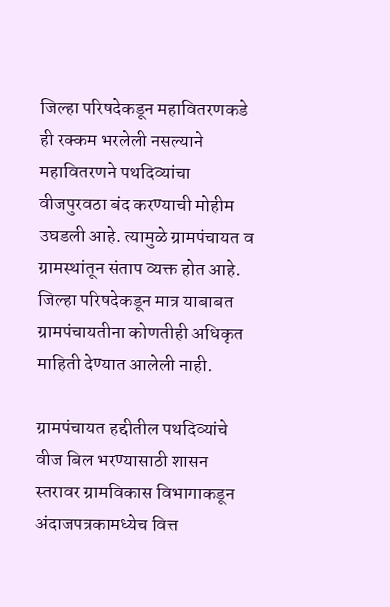जिल्हा परिषदेकडून महावितरणकडे ही रक्कम भरलेली नसल्याने महावितरणने पथदिव्यांचा वीजपुरवठा बंद करण्याची मोहीम उघडली आहे. त्यामुळे ग्रामपंचायत व ग्रामस्थांतून संताप व्यक्त होत आहे. जिल्हा परिषदेकडून मात्र याबाबत ग्रामपंचायतीना कोणतीही अधिकृत माहिती देण्यात आलेली नाही.

ग्रामपंचायत हद्दीतील पथदिव्यांचे वीज बिल भरण्यासाठी शासन स्तरावर ग्रामविकास विभागाकडून अंदाजपत्रकामध्येच वित्त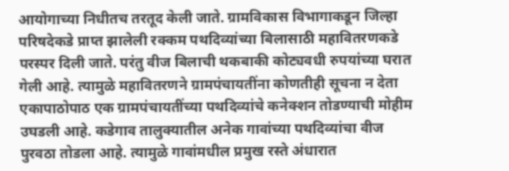आयोगाच्या निधीतच तरतूद केली जाते. ग्रामविकास विभागाकडून जिल्हा परिषदेकडे प्राप्त झालेली रक्कम पथदिव्यांच्या बिलासाठी महावितरणकडे परस्पर दिली जाते. परंतु वीज बिलाची थकबाकी कोट्यवधी रुपयांच्या घरात गेली आहे. त्यामुळे महावितरणने ग्रामपंचायतींना कोणतीही सूचना न देता एकापाठोपाठ एक ग्रामपंचायतींच्या पथदिव्यांचे कनेक्‍शन तोडण्याची मोहीम उघडली आहे. कडेगाव तालुक्यातील अनेक गावांच्या पथदिव्यांचा वीज पुरवठा तोडला आहे. त्यामुळे गावांमधील प्रमुख रस्ते अंधारात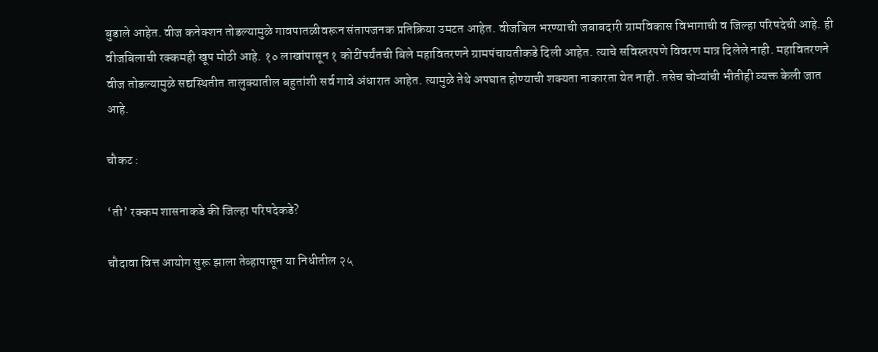बुडाले आहेत. वीज कनेक्‍शन तोडल्यामुळे गावपातळीवरून संतापजनक प्रतिक्रिया उमटत आहेत. वीजबिल भरण्याची जबाबदारी ग्रामविकास विभागाची व जिल्हा परिषदेची आहे. ही वीजबिलाची रक्कमही खूप मोठी आहे. १० लाखांपासून १ कोटींपर्यंतची बिले महावितरणने ग्रामपंचायतीकडे दिली आहेत. त्याचे सविस्तरपणे विवरण मात्र दिलेले नाही. महावितरणने वीज तोडल्यामुळे सद्यस्थितीत तालुक्यातील बहुतांशी सर्व गावे अंधारात आहेत. त्यामुळे तेथे अपघात होण्याची शक्‍यता नाकारता येत नाही. तसेच चोऱ्यांची भीतीही व्यक्त केली जात आहे.

चौकट :

‘ती’ रक्कम शासनाकडे की जिल्हा परिषदेकडे?

चौदावा वित्त आयोग सुरू झाला तेव्हापासून या निधीतील २५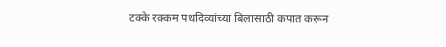टक्के रक्कम पथदिव्यांच्या बिलासाठी कपात करून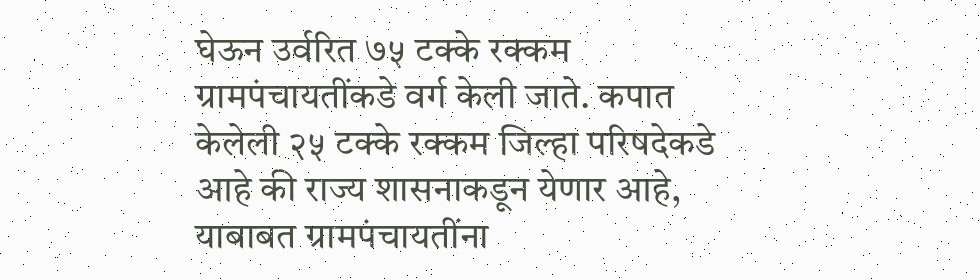घेऊन उर्वरित ७५ टक्के रक्कम ग्रामपंचायतींकडे वर्ग केली जाते. कपात केलेली २५ टक्के रक्कम जिल्हा परिषदेकडे आहे की राज्य शासनाकडून येणार आहे, याबाबत ग्रामपंचायतींना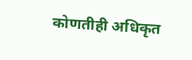कोणतीही अधिकृत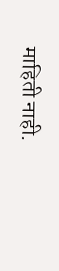माहिती नाही.